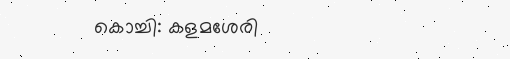കൊച്ചി: കളമശേരി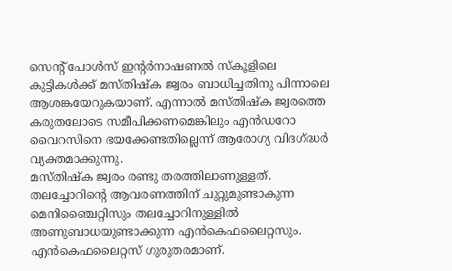സെന്റ് പോൾസ് ഇന്റർനാഷണൽ സ്കൂളിലെ കുട്ടികൾക്ക് മസ്തിഷ്ക ജ്വരം ബാധിച്ചതിനു പിന്നാലെ ആശങ്കയേറുകയാണ്. എന്നാൽ മസ്തിഷ്ക ജ്വരത്തെ കരുതലോടെ സമീപിക്കണമെങ്കിലും എൻഡറോ വൈറസിനെ ഭയക്കേണ്ടതില്ലെന്ന് ആരോഗ്യ വിദഗ്ദ്ധർ വ്യക്തമാക്കുന്നു.
മസ്തിഷ്ക ജ്വരം രണ്ടു തരത്തിലാണുള്ളത്. തലച്ചോറിന്റെ ആവരണത്തിന് ചുറ്റുമുണ്ടാകുന്ന മെനിഞ്ചൈറ്റിസും തലച്ചോറിനുള്ളിൽ അണുബാധയുണ്ടാക്കുന്ന എൻകെഫലൈറ്റസും. എൻകെഫലൈറ്റസ് ഗുരുതരമാണ്.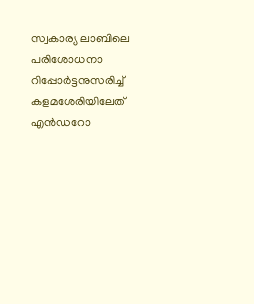സ്വകാര്യ ലാബിലെ പരിശോധനാ റിപ്പോർട്ടനുസരിച്ച് കളമശേരിയിലേത് എൻഡറോ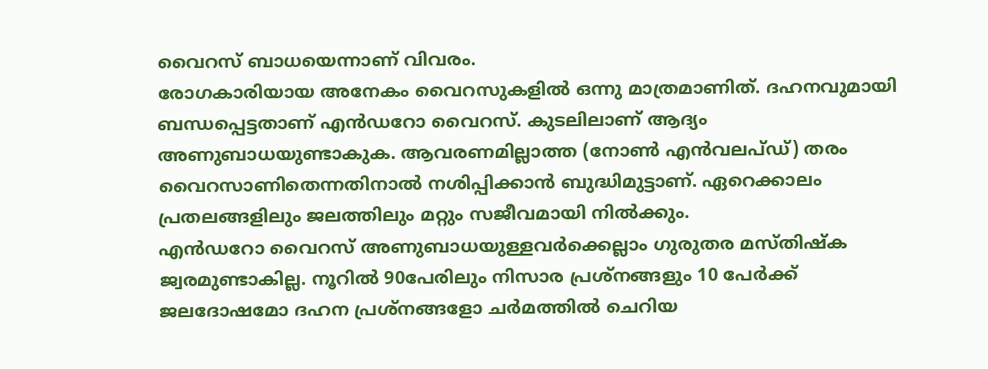വൈറസ് ബാധയെന്നാണ് വിവരം.
രോഗകാരിയായ അനേകം വൈറസുകളിൽ ഒന്നു മാത്രമാണിത്. ദഹനവുമായി ബന്ധപ്പെട്ടതാണ് എൻഡറോ വൈറസ്. കുടലിലാണ് ആദ്യം അണുബാധയുണ്ടാകുക. ആവരണമില്ലാത്ത (നോൺ എൻവലപ്ഡ്) തരം വൈറസാണിതെന്നതിനാൽ നശിപ്പിക്കാൻ ബുദ്ധിമുട്ടാണ്. ഏറെക്കാലം പ്രതലങ്ങളിലും ജലത്തിലും മറ്റും സജീവമായി നിൽക്കും.
എൻഡറോ വൈറസ് അണുബാധയുള്ളവർക്കെല്ലാം ഗുരുതര മസ്തിഷ്ക ജ്വരമുണ്ടാകില്ല. നൂറിൽ 90പേരിലും നിസാര പ്രശ്നങ്ങളും 10 പേർക്ക് ജലദോഷമോ ദഹന പ്രശ്നങ്ങളോ ചർമത്തിൽ ചെറിയ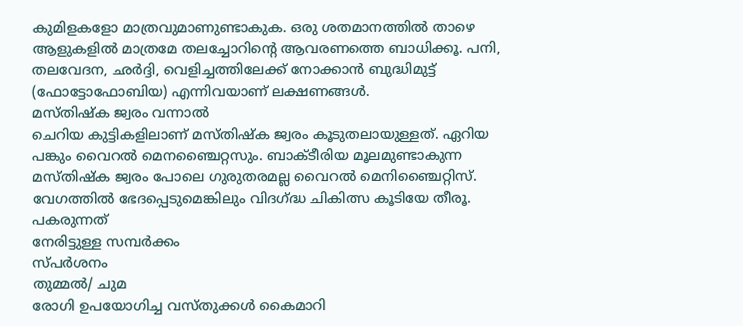കുമിളകളോ മാത്രവുമാണുണ്ടാകുക. ഒരു ശതമാനത്തിൽ താഴെ ആളുകളിൽ മാത്രമേ തലച്ചോറിന്റെ ആവരണത്തെ ബാധിക്കൂ. പനി, തലവേദന, ഛർദ്ദി, വെളിച്ചത്തിലേക്ക് നോക്കാൻ ബുദ്ധിമുട്ട് (ഫോട്ടോഫോബിയ) എന്നിവയാണ് ലക്ഷണങ്ങൾ.
മസ്തിഷ്ക ജ്വരം വന്നാൽ
ചെറിയ കുട്ടികളിലാണ് മസ്തിഷ്ക ജ്വരം കൂടുതലായുള്ളത്. ഏറിയ പങ്കും വൈറൽ മെനഞ്ചൈറ്റസും. ബാക്ടീരിയ മൂലമുണ്ടാകുന്ന മസ്തിഷ്ക ജ്വരം പോലെ ഗുരുതരമല്ല വൈറൽ മെനിഞ്ചൈറ്റിസ്. വേഗത്തിൽ ഭേദപ്പെടുമെങ്കിലും വിദഗ്ദ്ധ ചികിത്സ കൂടിയേ തീരൂ.
പകരുന്നത്
നേരിട്ടുള്ള സമ്പർക്കം
സ്പർശനം
തുമ്മൽ/ ചുമ
രോഗി ഉപയോഗിച്ച വസ്തുക്കൾ കൈമാറി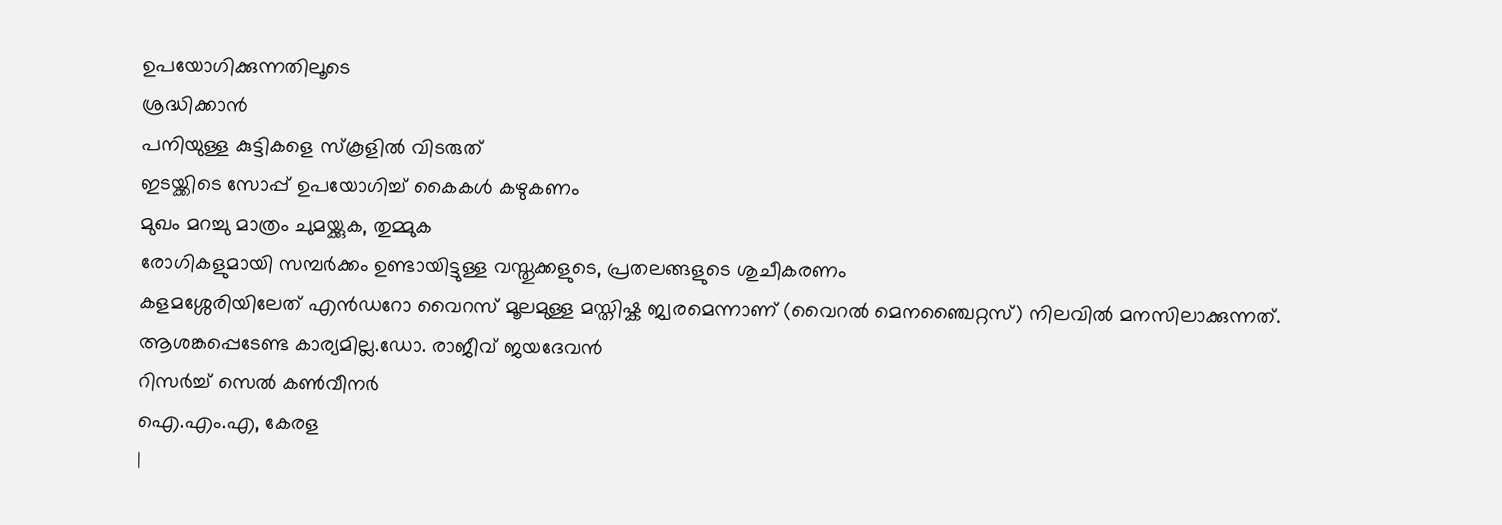ഉപയോഗിക്കുന്നതിലൂടെ
ശ്രദ്ധിക്കാൻ
പനിയുള്ള കുട്ടികളെ സ്കൂളിൽ വിടരുത്
ഇടയ്ക്കിടെ സോപ്പ് ഉപയോഗിച്ച് കൈകൾ കഴുകണം
മുഖം മറച്ചു മാത്രം ചുമയ്ക്കുക, തുമ്മുക
രോഗികളുമായി സമ്പർക്കം ഉണ്ടായിട്ടുള്ള വസ്തുക്കളുടെ, പ്രതലങ്ങളുടെ ശുചീകരണം
കളമശ്ശേരിയിലേത് എൻഡറോ വൈറസ് മൂലമുള്ള മസ്തിഷ്ക ജ്വരമെന്നാണ് (വൈറൽ മെനഞ്ചൈറ്റസ്) നിലവിൽ മനസിലാക്കുന്നത്. ആശങ്കപ്പെടേണ്ട കാര്യമില്ല.ഡോ. രാജീവ് ജയദേവൻ
റിസർച്ച് സെൽ കൺവീനർ
ഐ.എം.എ, കേരള
|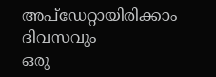അപ്ഡേറ്റായിരിക്കാം ദിവസവും
ഒരു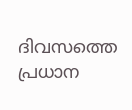ദിവസത്തെ പ്രധാന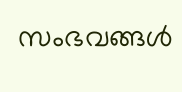സംഭവങ്ങൾ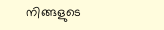നിങ്ങളുടെ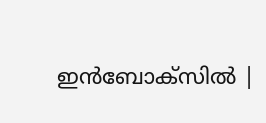ഇൻബോക്സിൽ |